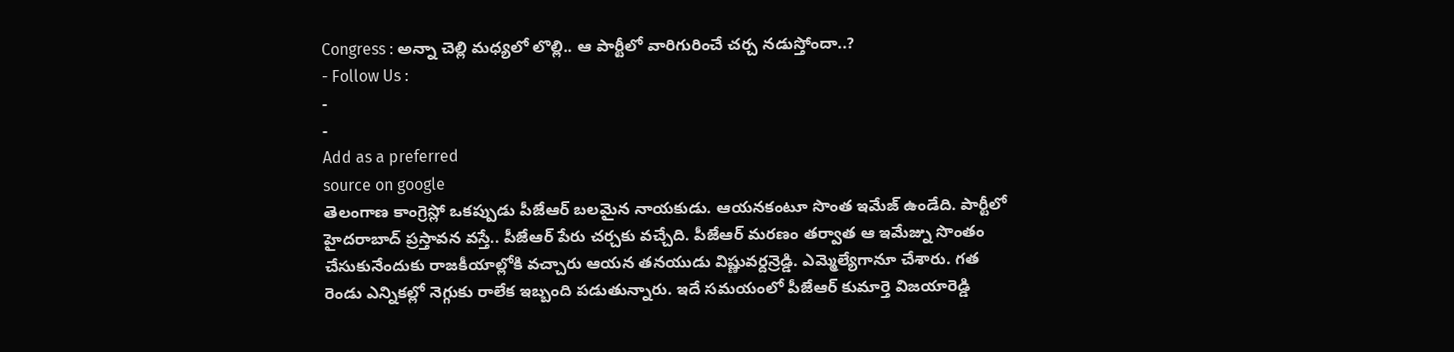Congress : అన్నా చెల్లి మధ్యలో లొల్లి.. ఆ పార్టీలో వారిగురించే చర్చ నడుస్తోందా..?
- Follow Us :
-
-
Add as a preferred
source on google
తెలంగాణ కాంగ్రెస్లో ఒకప్పుడు పీజేఆర్ బలమైన నాయకుడు. ఆయనకంటూ సొంత ఇమేజ్ ఉండేది. పార్టీలో హైదరాబాద్ ప్రస్తావన వస్తే.. పీజేఆర్ పేరు చర్చకు వచ్చేది. పీజేఆర్ మరణం తర్వాత ఆ ఇమేజ్ను సొంతం చేసుకునేందుకు రాజకీయాల్లోకి వచ్చారు ఆయన తనయుడు విష్ణువర్దన్రెడ్డి. ఎమ్మెల్యేగానూ చేశారు. గత రెండు ఎన్నికల్లో నెగ్గుకు రాలేక ఇబ్బంది పడుతున్నారు. ఇదే సమయంలో పీజేఆర్ కుమార్తె విజయారెడ్డి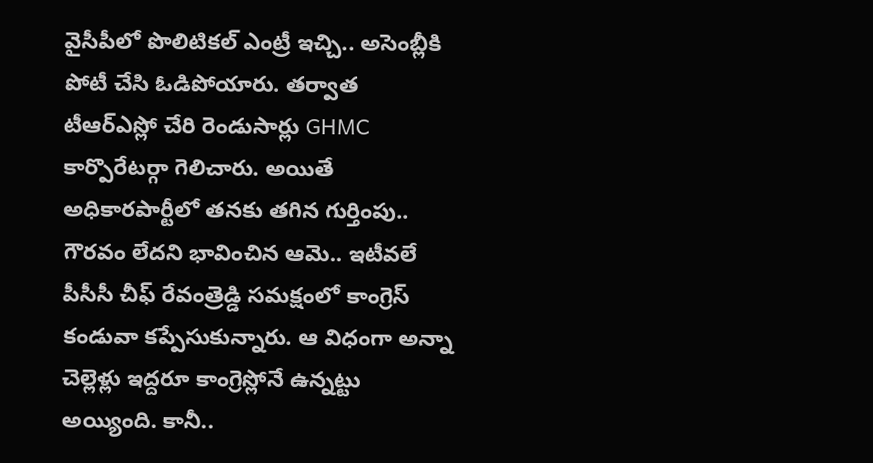వైసీపీలో పొలిటికల్ ఎంట్రీ ఇచ్చి.. అసెంబ్లీకి పోటీ చేసి ఓడిపోయారు. తర్వాత టీఆర్ఎస్లో చేరి రెండుసార్లు GHMC కార్పొరేటర్గా గెలిచారు. అయితే అధికారపార్టీలో తనకు తగిన గుర్తింపు.. గౌరవం లేదని భావించిన ఆమె.. ఇటీవలే పీసీసీ చీఫ్ రేవంత్రెడ్డి సమక్షంలో కాంగ్రెస్ కండువా కప్పేసుకున్నారు. ఆ విధంగా అన్నా చెల్లెళ్లు ఇద్దరూ కాంగ్రెస్లోనే ఉన్నట్టు అయ్యింది. కానీ..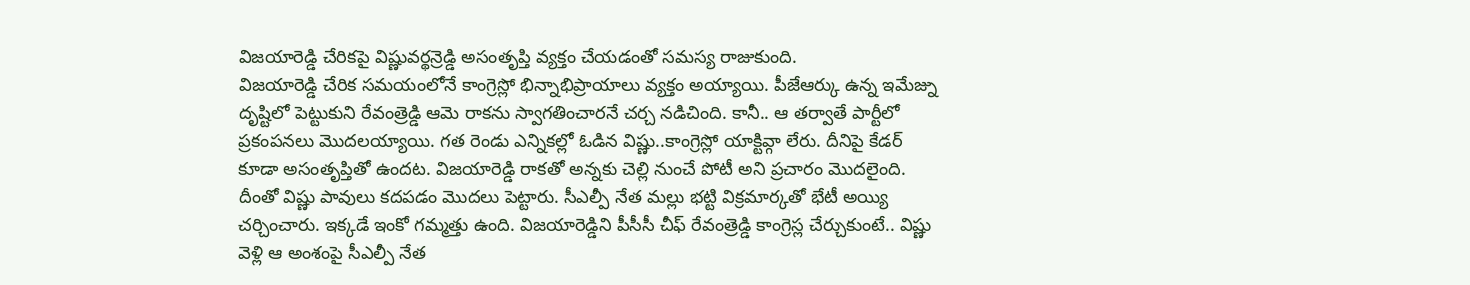విజయారెడ్డి చేరికపై విష్ణువర్థన్రెడ్డి అసంతృప్తి వ్యక్తం చేయడంతో సమస్య రాజుకుంది.
విజయారెడ్డి చేరిక సమయంలోనే కాంగ్రెస్లో భిన్నాభిప్రాయాలు వ్యక్తం అయ్యాయి. పీజేఆర్కు ఉన్న ఇమేజ్ను దృష్టిలో పెట్టుకుని రేవంత్రెడ్డి ఆమె రాకను స్వాగతించారనే చర్చ నడిచింది. కానీ.. ఆ తర్వాతే పార్టీలో ప్రకంపనలు మొదలయ్యాయి. గత రెండు ఎన్నికల్లో ఓడిన విష్ణు..కాంగ్రెస్లో యాక్టివ్గా లేరు. దీనిపై కేడర్ కూడా అసంతృప్తితో ఉందట. విజయారెడ్డి రాకతో అన్నకు చెల్లి నుంచే పోటీ అని ప్రచారం మొదలైంది. దీంతో విష్ణు పావులు కదపడం మొదలు పెట్టారు. సీఎల్పీ నేత మల్లు భట్టి విక్రమార్కతో భేటీ అయ్యి చర్చించారు. ఇక్కడే ఇంకో గమ్మత్తు ఉంది. విజయారెడ్డిని పీసీసీ చీఫ్ రేవంత్రెడ్డి కాంగ్రెస్ల చేర్చుకుంటే.. విష్ణు వెళ్లి ఆ అంశంపై సీఎల్పీ నేత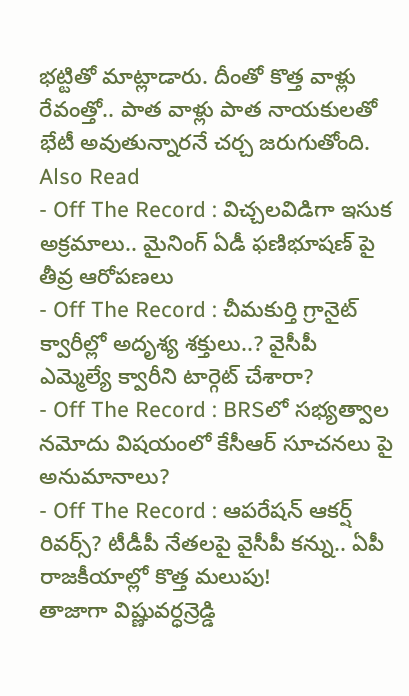భట్టితో మాట్లాడారు. దీంతో కొత్త వాళ్లు రేవంత్తో.. పాత వాళ్లు పాత నాయకులతో భేటీ అవుతున్నారనే చర్చ జరుగుతోంది.
Also Read
- Off The Record : విచ్చలవిడిగా ఇసుక అక్రమాలు.. మైనింగ్ ఏడీ ఫణిభూషణ్ పై తీవ్ర ఆరోపణలు
- Off The Record : చీమకుర్తి గ్రానైట్ క్వారీల్లో అదృశ్య శక్తులు..? వైసీపీ ఎమ్మెల్యే క్వారీని టార్గెట్ చేశారా?
- Off The Record : BRSలో సభ్యత్వాల నమోదు విషయంలో కేసీఆర్ సూచనలు పై అనుమానాలు?
- Off The Record : ఆపరేషన్ ఆకర్ష్ రివర్స్? టీడీపీ నేతలపై వైసీపీ కన్ను.. ఏపీ రాజకీయాల్లో కొత్త మలుపు!
తాజాగా విష్ణువర్ధన్రెడ్డి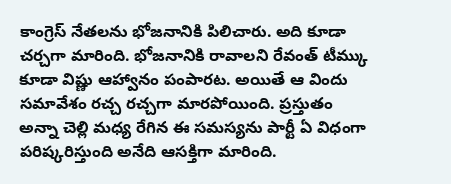కాంగ్రెస్ నేతలను భోజనానికి పిలిచారు. అది కూడా చర్చగా మారింది. భోజనానికి రావాలని రేవంత్ టీమ్కు కూడా విష్ణు ఆహ్వానం పంపారట. అయితే ఆ విందు సమావేశం రచ్చ రచ్చగా మారపోయింది. ప్రస్తుతం అన్నా చెల్లి మధ్య రేగిన ఈ సమస్యను పార్టీ ఏ విధంగా పరిష్కరిస్తుంది అనేది ఆసక్తిగా మారింది.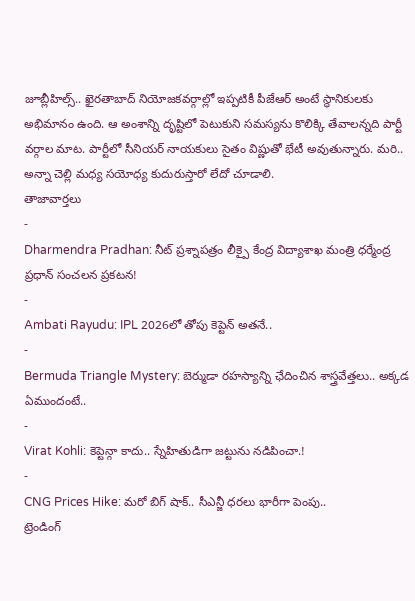జూబ్లీహిల్స్.. ఖైరతాబాద్ నియోజకవర్గాల్లో ఇప్పటికీ పీజేఆర్ అంటే స్థానికులకు అభిమానం ఉంది. ఆ అంశాన్ని దృష్టిలో పెటుకుని సమస్యను కొలిక్కి తేవాలన్నది పార్టీ వర్గాల మాట. పార్టీలో సీనియర్ నాయకులు సైతం విష్ణుతో భేటీ అవుతున్నారు. మరి.. అన్నా చెల్లి మధ్య సయోధ్య కుదురుస్తారో లేదో చూడాలి.
తాజావార్తలు
-
Dharmendra Pradhan: నీట్ ప్రశ్నాపత్రం లీక్పై కేంద్ర విద్యాశాఖ మంత్రి ధర్మేంద్ర ప్రధాన్ సంచలన ప్రకటన!
-
Ambati Rayudu: IPL 2026లో తోపు కెప్టెన్ అతనే..
-
Bermuda Triangle Mystery: బెర్ముడా రహస్యాన్ని ఛేదించిన శాస్త్రవేత్తలు.. అక్కడ ఏముందంటే..
-
Virat Kohli: కెప్టెన్గా కాదు.. స్నేహితుడిగా జట్టును నడిపించా.!
-
CNG Prices Hike: మరో బిగ్ షాక్.. సీఎన్జీ ధరలు భారీగా పెంపు..
ట్రెండింగ్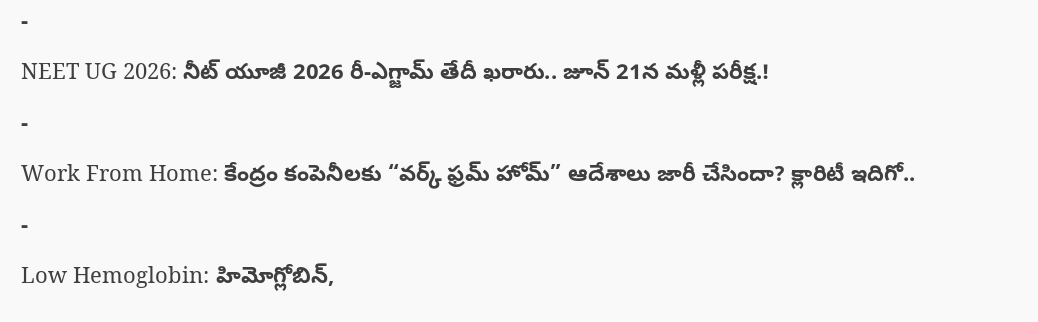-
NEET UG 2026: నీట్ యూజీ 2026 రీ-ఎగ్జామ్ తేదీ ఖరారు.. జూన్ 21న మళ్లీ పరీక్ష.!
-
Work From Home: కేంద్రం కంపెనీలకు “వర్క్ ఫ్రమ్ హోమ్” ఆదేశాలు జారీ చేసిందా? క్లారిటీ ఇదిగో..
-
Low Hemoglobin: హిమోగ్లోబిన్,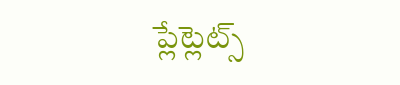ప్లేట్లెట్స్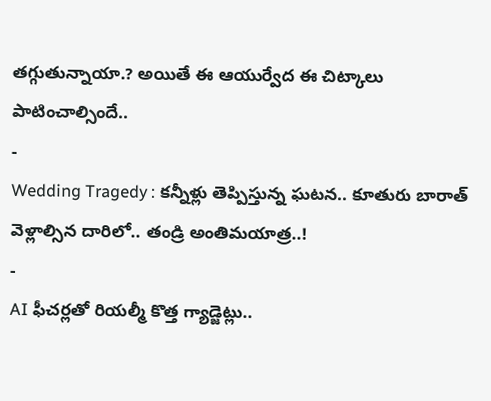తగ్గుతున్నాయా.? అయితే ఈ ఆయుర్వేద ఈ చిట్కాలు పాటించాల్సిందే..
-
Wedding Tragedy : కన్నీళ్లు తెప్పిస్తున్న ఘటన.. కూతురు బారాత్ వెళ్లాల్సిన దారిలో.. తండ్రి అంతిమయాత్ర..!
-
AI ఫీచర్లతో రియల్మీ కొత్త గ్యాడ్జెట్లు..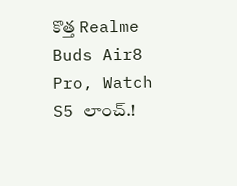కొత్త Realme Buds Air8 Pro, Watch S5 లాంచ్.!